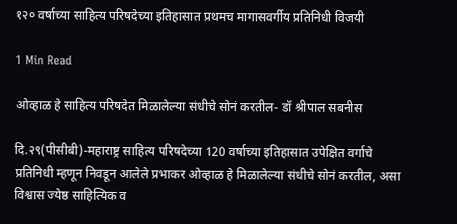१२० वर्षाच्या साहित्य परिषदेच्या इतिहासात प्रथमच मागासवर्गीय प्रतिनिधी विजयी

1 Min Read

ओव्हाळ हे साहित्य परिषदेत मिळालेल्या संधीचे सोनं करतील- डॉ श्रीपाल सबनीस

दि.२९(पीसीबी)-महाराष्ट्र साहित्य परिषदेच्या 120 वर्षाच्या इतिहासात उपेक्षित वर्गाचे प्रतिनिधी म्हणून निवडून आलेले प्रभाकर ओव्हाळ हे मिळालेल्या संधीचे सोनं करतील, असा विश्वास ज्येष्ठ साहित्यिक व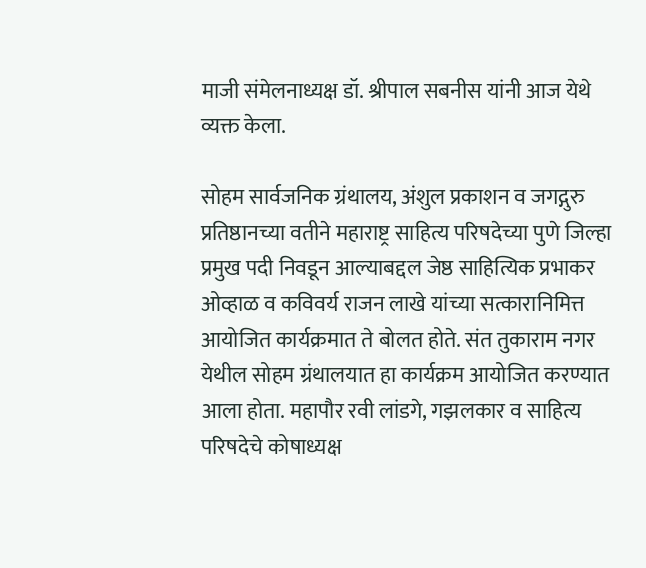माजी संमेलनाध्यक्ष डॉ. श्रीपाल सबनीस यांनी आज येथे व्यक्त केला.

सोहम सार्वजनिक ग्रंथालय, अंशुल प्रकाशन व जगद्गुरु प्रतिष्ठानच्या वतीने महाराष्ट्र साहित्य परिषदेच्या पुणे जिल्हा प्रमुख पदी निवडून आल्याबद्दल जेष्ठ साहित्यिक प्रभाकर ओव्हाळ व कविवर्य राजन लाखे यांच्या सत्कारानिमित्त आयोजित कार्यक्रमात ते बोलत होते. संत तुकाराम नगर येथील सोहम ग्रंथालयात हा कार्यक्रम आयोजित करण्यात आला होता. महापौर रवी लांडगे, गझलकार व साहित्य परिषदेचे कोषाध्यक्ष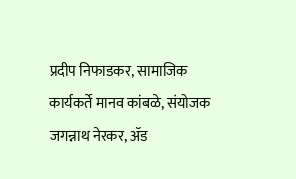प्रदीप निफाडकर, सामाजिक कार्यकर्ते मानव कांबळे, संयोजक जगन्नाथ नेरकर, ॲड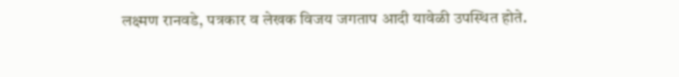लक्ष्मण रानवडे, पत्रकार व लेखक विजय जगताप आदी यावेळी उपस्थित होते.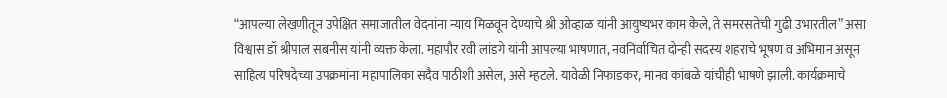“आपल्या लेखणीतून उपेक्षित समाजातील वेदनांना न्याय मिळवून देण्याचे श्री ओव्हाळ यांनी आयुष्यभर काम केले, ते समरसतेची गुढी उभारतील” असा विश्वास डॉ श्रीपाल सबनीस यांनी व्यक्त केला. महापौर रवी लांडगे यांनी आपल्या भाषणात, नवनिर्वाचित दोन्ही सदस्य शहराचे भूषण व अभिमान असून साहित्य परिषदेच्या उपक्रमांना महापालिका सदैव पाठीशी असेल, असे म्हटले. यावेळी निफाडकर, मानव कांबळे यांचीही भाषणे झाली. कार्यक्रमाचे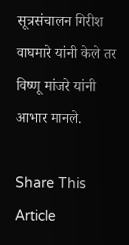सूत्रसंचालन गिरीश वाघमारे यांनी केले तर विष्णू मांजरे यांनी आभार मानले.

Share This Article